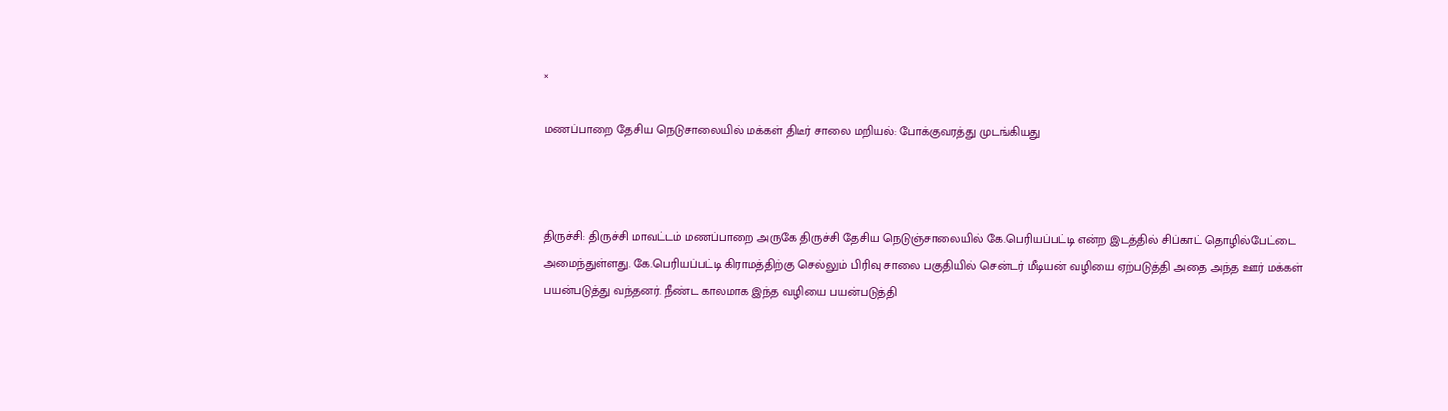×

மணப்பாறை தேசிய நெடுசாலையில் மக்கள் திடீர் சாலை மறியல்: போக்குவரத்து முடங்கியது



திருச்சி: திருச்சி மாவட்டம் மணப்பாறை அருகே திருச்சி தேசிய நெடுஞ்சாலையில் கே.பெரியப்பட்டி என்ற இடத்தில் சிப்காட் தொழில்பேட்டை அமைந்துள்ளது. கே.பெரியப்பட்டி கிராமத்திற்கு செல்லும் பிரிவு சாலை பகுதியில் சென்டர் மீடியன் வழியை ஏற்படுத்தி அதை அந்த ஊர் மக்கள் பயன்படுத்து வந்தனர். நீண்ட காலமாக இந்த வழியை பயன்படுத்தி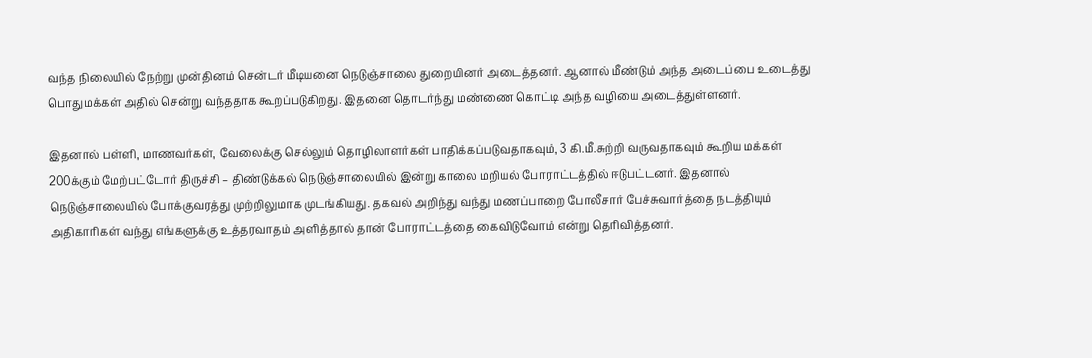வந்த நிலையில் நேற்று முன்தினம் சென்டர் மீடியனை நெடுஞ்சாலை துறையினர் அடைத்தனர். ஆனால் மீண்டும் அந்த அடைப்பை உடைத்து பொதுமக்கள் அதில் சென்று வந்ததாக கூறப்படுகிறது. இதனை தொடர்ந்து மண்ணை கொட்டி அந்த வழியை அடைத்துள்ளனர்.

இதனால் பள்ளி, மாணவர்கள், வேலைக்கு செல்லும் தொழிலாளர்கள் பாதிக்கப்படுவதாகவும், 3 கி.மீ.சுற்றி வருவதாகவும் கூறிய மக்கள் 200க்கும் மேற்பட்டோர் திருச்சி – திண்டுக்கல் நெடுஞ்சாலையில் இன்று காலை மறியல் போராட்டத்தில் ஈடுபட்டனர். இதனால் நெடுஞ்சாலையில் போக்குவரத்து முற்றிலுமாக முடங்கியது. தகவல் அறிந்து வந்து மணப்பாறை போலீசார் பேச்சுவார்த்தை நடத்தியும் அதிகாரிகள் வந்து எங்களுக்கு உத்தரவாதம் அளித்தால் தான் போராட்டத்தை கைவிடுவோம் என்று தெரிவித்தனர்.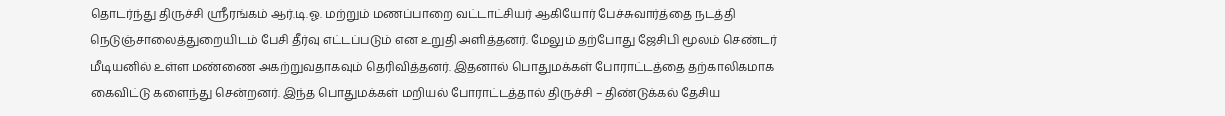தொடர்ந்து திருச்சி ஸ்ரீரங்கம் ஆர்.டி.ஓ. மற்றும் மணப்பாறை வட்டாட்சியர் ஆகியோர் பேச்சுவார்த்தை நடத்தி நெடுஞ்சாலைத்துறையிடம் பேசி தீர்வு எட்டப்படும் என உறுதி அளித்தனர். மேலும் தற்போது ஜேசிபி மூலம் செண்டர் மீடியனில் உள்ள மண்ணை அகற்றுவதாகவும் தெரிவித்தனர். இதனால் பொதுமக்கள் போராட்டத்தை தற்காலிகமாக கைவிட்டு களைந்து சென்றனர். இந்த பொதுமக்கள் மறியல் போராட்டத்தால் திருச்சி – திண்டுக்கல் தேசிய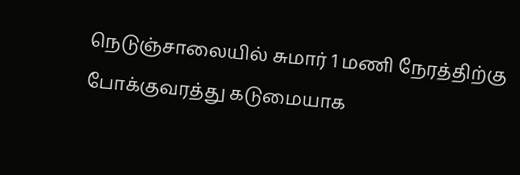நெடுஞ்சாலையில் சுமார் 1 மணி நேரத்திற்கு போக்குவரத்து கடுமையாக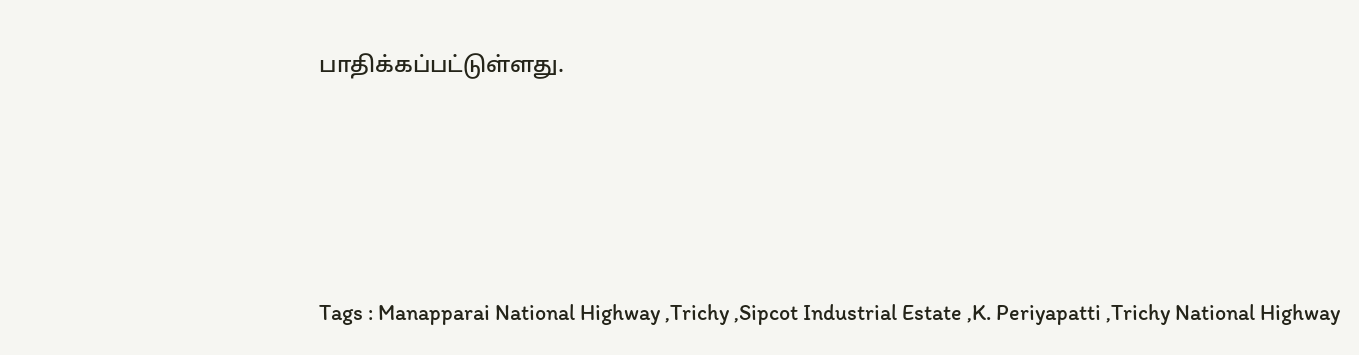பாதிக்கப்பட்டுள்ளது.





Tags : Manapparai National Highway ,Trichy ,Sipcot Industrial Estate ,K. Periyapatti ,Trichy National Highway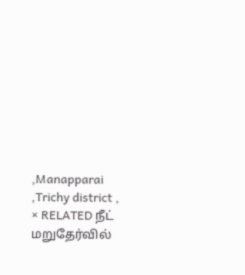,Manapparai ,Trichy district ,
× RELATED நீட் மறுதேர்வில்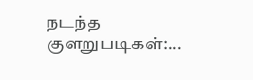நடந்த குளறுபடிகள்:...